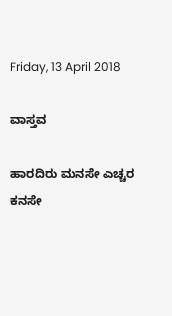Friday, 13 April 2018

ವಾಸ್ತವ

ಹಾರದಿರು ಮನಸೇ ಎಚ್ಚರ
ಕನಸೇ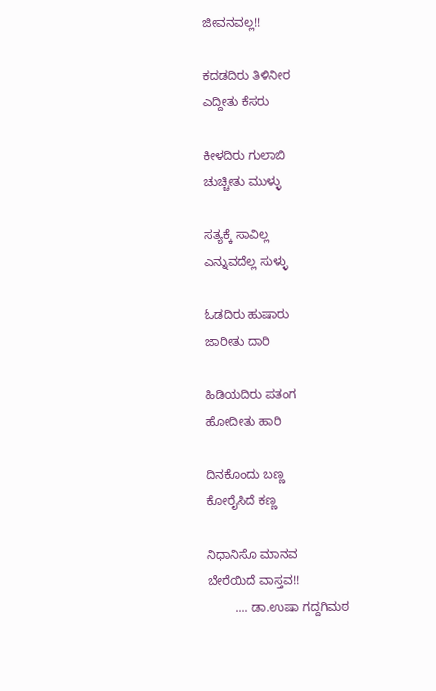ಜೀವನವಲ್ಲ!!

ಕದಡದಿರು ತಿಳಿನೀರ
ಎದ್ದೀತು ಕೆಸರು

ಕೀಳದಿರು ಗುಲಾಬಿ
ಚುಚ್ಚೀತು ಮುಳ್ಳು

ಸತ್ಯಕ್ಕೆ ಸಾವಿಲ್ಲ
ಎನ್ನುವದೆಲ್ಲ ಸುಳ್ಳು

ಓಡದಿರು ಹುಷಾರು
ಜಾರೀತು ದಾರಿ

ಹಿಡಿಯದಿರು ಪತಂಗ
ಹೋದೀತು ಹಾರಿ

ದಿನಕೊಂದು ಬಣ್ಣ
ಕೋರೈಸಿದೆ ಕಣ್ಣ

ನಿಧಾನಿಸೊ ಮಾನವ
ಬೇರೆಯಿದೆ ವಾಸ್ತವ!!
        .... ಡಾ.ಉಷಾ ಗದ್ದಗಿಮಠ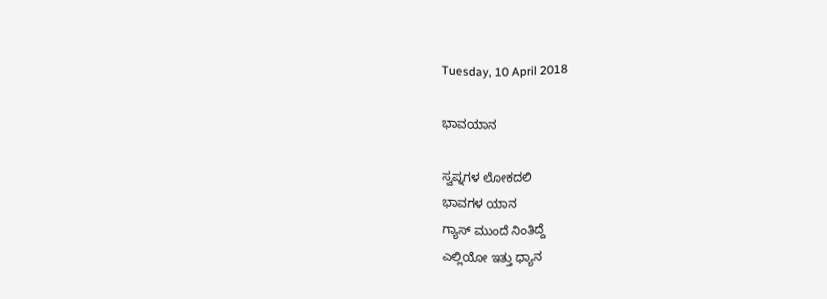Tuesday, 10 April 2018

ಭಾವಯಾನ

ಸ್ವಪ್ನಗಳ ಲೋಕದಲಿ
ಭಾವಗಳ ಯಾನ
ಗ್ಯಾಸ್ ಮುಂದೆ ನಿಂತಿದ್ದೆ
ಎಲ್ಲಿಯೋ ಇತ್ತು ಧ್ಯಾನ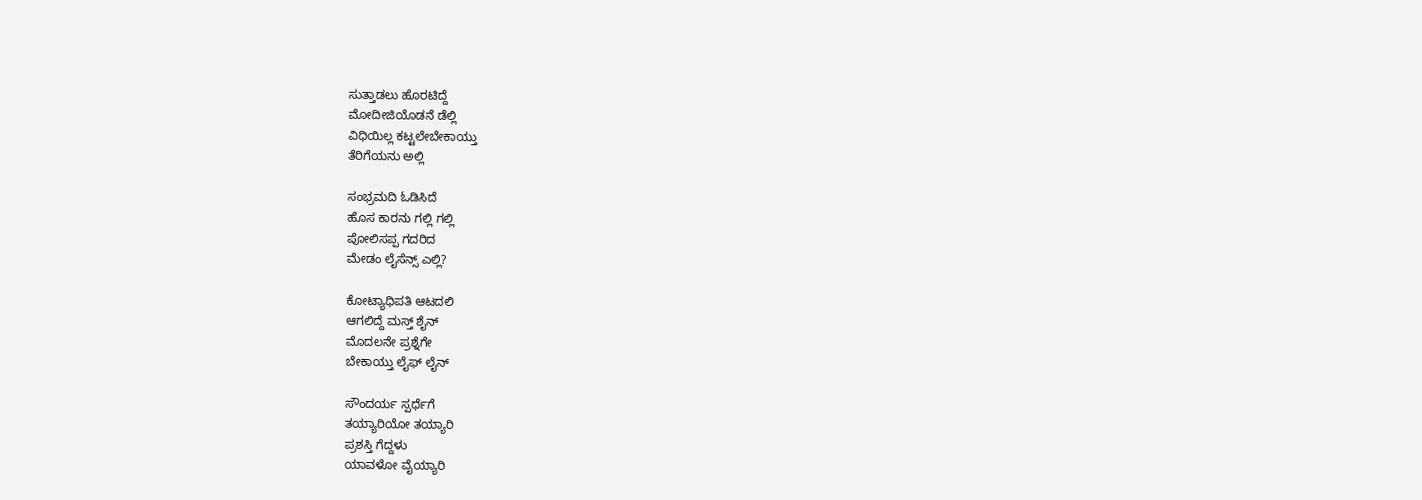ಸುತ್ತಾಡಲು ಹೊರಟಿದ್ದೆ
ಮೋದೀಜಿಯೊಡನೆ ಡೆಲ್ಲಿ
ವಿಧಿಯಿಲ್ಲ ಕಟ್ಟಲೇಬೇಕಾಯ್ತು
ತೆರಿಗೆಯನು ಅಲ್ಲಿ

ಸಂಭ್ರಮದಿ ಓಡಿಸಿದೆ
ಹೊಸ ಕಾರನು ಗಲ್ಲಿ ಗಲ್ಲಿ
ಪೋಲಿಸಪ್ಪ ಗದರಿದ
ಮೇಡಂ ಲೈಸೆನ್ಸ್ ಎಲ್ಲಿ?

ಕೋಟ್ಯಾಧಿಪತಿ ಆಟದಲಿ
ಆಗಲಿದ್ದೆ ಮಸ್ತ್ ಶೈನ್
ಮೊದಲನೇ ಪ್ರಶ್ನೆಗೇ
ಬೇಕಾಯ್ತು ಲೈಫ್ ಲೈನ್

ಸೌಂದರ್ಯ ಸ್ಪರ್ಧೆಗೆ
ತಯ್ಯಾರಿಯೋ ತಯ್ಯಾರಿ
ಪ್ರಶಸ್ತಿ ಗೆದ್ದಳು
ಯಾವಳೋ ವೈಯ್ಯಾರಿ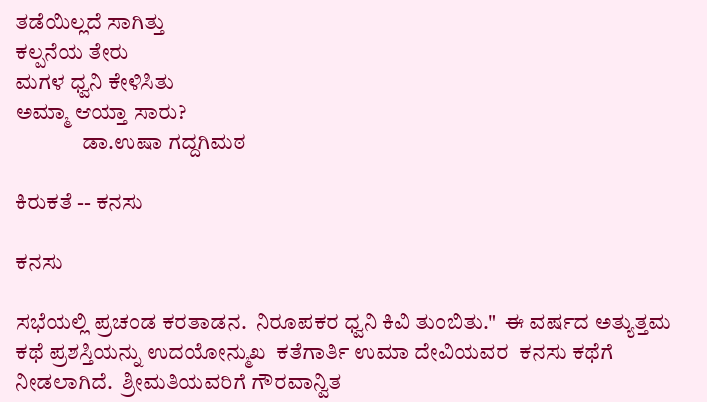ತಡೆಯಿಲ್ಲದೆ ಸಾಗಿತ್ತು
ಕಲ್ಪನೆಯ ತೇರು
ಮಗಳ ಧ್ವನಿ ಕೇಳಿಸಿತು
ಅಮ್ಮಾ ಆಯ್ತಾ ಸಾರು?
               ಡಾ.ಉಷಾ ಗದ್ದಗಿಮಠ

ಕಿರುಕತೆ -- ಕನಸು

ಕನಸು

ಸಭೆಯಲ್ಲಿ ಪ್ರಚಂಡ ಕರತಾಡನ.  ನಿರೂಪಕರ ಧ್ವನಿ ಕಿವಿ ತುಂಬಿತು."  ಈ ವರ್ಷದ ಅತ್ಯುತ್ತಮ ಕಥೆ ಪ್ರಶಸ್ತಿಯನ್ನು ಉದಯೋನ್ಮುಖ  ಕತೆಗಾರ್ತಿ ಉಮಾ ದೇವಿಯವರ  ಕನಸು ಕಥೆಗೆ  ನೀಡಲಾಗಿದೆ.  ಶ್ರೀಮತಿಯವರಿಗೆ ಗೌರವಾನ್ವಿತ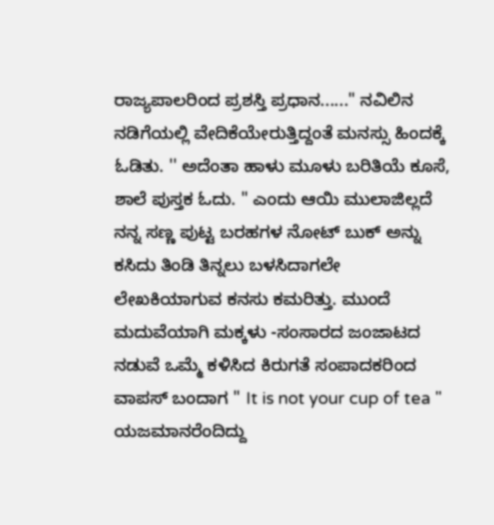ರಾಜ್ಯಪಾಲರಿಂದ ಪ್ರಶಸ್ತಿ ಪ್ರಧಾನ......" ನವಿಲಿನ ನಡಿಗೆಯಲ್ಲಿ ವೇದಿಕೆಯೇರುತ್ತಿದ್ದಂತೆ ಮನಸ್ಸು ಹಿಂದಕ್ಕೆ ಓಡಿತು. '' ಅದೆಂತಾ ಹಾಳು ಮೂಳು ಬರಿತಿಯೆ ಕೂಸೆ, ಶಾಲೆ ಪುಸ್ತಕ ಓದು. " ಎಂದು ಆಯಿ ಮುಲಾಜಿಲ್ಲದೆ ನನ್ನ ಸಣ್ಣ ಪುಟ್ಟ ಬರಹಗಳ ನೋಟ್ ಬುಕ್ ಅನ್ನು ಕಸಿದು ತಿಂಡಿ ‌ತಿನ್ನಲು ಬಳಸಿದಾಗಲೇ  ಲೇಖಕಿಯಾಗುವ ಕನಸು ಕಮರಿತ್ತು. ಮುಂದೆ ಮದುವೆಯಾಗಿ ಮಕ್ಕಳು -ಸಂಸಾರದ ಜಂಜಾಟದ ನಡುವೆ ಒಮ್ಮೆ ಕಳಿಸಿದ ಕಿರುಗತೆ ಸಂಪಾದಕರಿಂದ ವಾಪಸ್ ಬಂದಾಗ " It is not your cup of tea " ಯಜಮಾನರೆಂದಿದ್ದು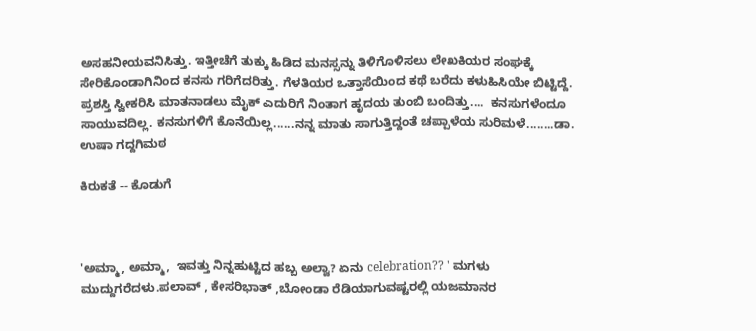ಅಸಹನೀಯವನಿಸಿತ್ತು. ಇತ್ತೀಚೆಗೆ ತುಕ್ಕು ಹಿಡಿದ ಮನಸ್ಸನ್ನು ತಿಳಿಗೊಳಿಸಲು ಲೇಖಕಿಯರ ಸಂಘಕ್ಕೆ ಸೇರಿಕೊಂಡಾಗಿನಿಂದ ಕನಸು ಗರಿಗೆದರಿತ್ತು. ಗೆಳತಿಯರ ಒತ್ತಾಸೆಯಿಂದ ಕಥೆ ಬರೆದು ಕಳುಹಿಸಿಯೇ ಬಿಟ್ಟಿದ್ದೆ.  ಪ್ರಶಸ್ತಿ ಸ್ವೀಕರಿಸಿ ಮಾತನಾಡಲು ಮೈಕ್ ಎದುರಿಗೆ ನಿಂತಾಗ ಹೃದಯ ತುಂಬಿ ಬಂದಿತ್ತು....  ಕನಸುಗಳೆಂದೂ ಸಾಯುವದಿಲ್ಲ. ಕನಸುಗಳಿಗೆ ಕೊನೆಯಿಲ್ಲ......ನನ್ನ ಮಾತು ಸಾಗುತ್ತಿದ್ದಂತೆ ಚಪ್ಪಾಳೆಯ ಸುರಿಮಳೆ........ಡಾ. ಉಷಾ ಗದ್ದಗಿಮಠ

ಕಿರುಕತೆ -- ಕೊಡುಗೆ



'ಅಮ್ಮಾ, ಅಮ್ಮಾ,  ಇವತ್ತು ನಿನ್ನಹುಟ್ಟಿದ ಹಬ್ಬ ಅಲ್ವಾ? ಏನು celebration?? ' ಮಗಳು ಮುದ್ದುಗರೆದಳು.ಪಲಾವ್ , ಕೇಸರಿಭಾತ್ ,ಬೋಂಡಾ ರೆಡಿಯಾಗುವಷ್ಟರಲ್ಲಿ ಯಜಮಾನರ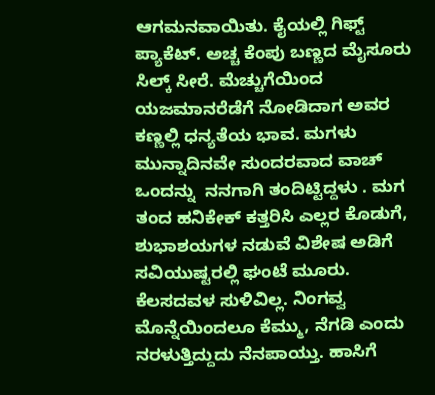ಆಗಮನವಾಯಿತು. ಕೈಯಲ್ಲಿ ಗಿಫ್ಟ್ ಪ್ಯಾಕೆಟ್. ಅಚ್ಚ ಕೆಂಪು ಬಣ್ಣದ ಮೈಸೂರು ಸಿಲ್ಕ್ ಸೀರೆ. ಮೆಚ್ಚುಗೆಯಿಂದ ಯಜಮಾನರೆಡೆಗೆ ನೋಡಿದಾಗ ಅವರ ಕಣ್ಣಲ್ಲಿ ಧನ್ಯತೆಯ ಭಾವ. ಮಗಳು ಮುನ್ನಾದಿನವೇ ಸುಂದರವಾದ ವಾಚ್ ಒಂದನ್ನು  ನನಗಾಗಿ ತಂದಿಟ್ಟಿದ್ದಳು . ಮಗ ತಂದ ಹನಿಕೇಕ್ ಕತ್ತರಿಸಿ ಎಲ್ಲರ ಕೊಡುಗೆ, ಶುಭಾಶಯಗಳ ನಡುವೆ ವಿಶೇಷ ಅಡಿಗೆ ಸವಿಯುಷ್ಟರಲ್ಲಿ ಘಂಟೆ ಮೂರು. ಕೆಲಸದವಳ ಸುಳಿವಿಲ್ಲ. ನಿಂಗವ್ವ ಮೊನ್ನೆಯಿಂದಲೂ ಕೆಮ್ಮು, ನೆಗಡಿ ಎಂದು ನರಳುತ್ತಿದ್ದುದು ನೆನಪಾಯ್ತು. ಹಾಸಿಗೆ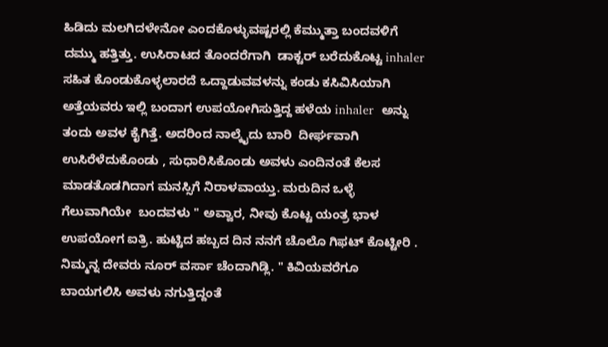ಹಿಡಿದು ಮಲಗಿದಳೇನೋ ಎಂದಕೊಳ್ಳುವಷ್ಟರಲ್ಲಿ ಕೆಮ್ಮುತ್ತಾ ಬಂದವಳಿಗೆ ದಮ್ಮು ಹತ್ತಿತ್ತು. ಉಸಿರಾಟದ ತೊಂದರೆಗಾಗಿ  ಡಾಕ್ಟರ್ ಬರೆದುಕೊಟ್ಟ inhaler ಸಹಿತ ಕೊಂಡುಕೊಳ್ಳಲಾರದೆ ಒದ್ದಾಡುವವಳನ್ನು ಕಂಡು ಕಸಿವಿಸಿಯಾಗಿ ಅತ್ತೆಯವರು ಇಲ್ಲಿ ಬಂದಾಗ ಉಪಯೋಗಿಸುತ್ತಿದ್ದ ಹಳೆಯ inhaler  ಅನ್ನು ತಂದು ಅವಳ ಕೈಗಿತ್ತೆ. ಅದರಿಂದ ನಾಲ್ಕೈದು ಬಾರಿ  ದೀರ್ಘವಾಗಿ ಉಸಿರೆಳೆದುಕೊಂಡು , ಸುಧಾರಿಸಿಕೊಂಡು ಅವಳು ಎಂದಿನಂತೆ ಕೆಲಸ ಮಾಡತೊಡಗಿದಾಗ ಮನಸ್ಸಿಗೆ ನಿರಾಳವಾಯ್ತು. ಮರುದಿನ ಒಳ್ಳೆ ಗೆಲುವಾಗಿಯೇ  ಬಂದವಳು " ಅವ್ವಾರ, ನೀವು ಕೊಟ್ಟ ಯಂತ್ರ ಭಾಳ ಉಪಯೋಗ ಐತ್ರಿ. ಹುಟ್ಟಿದ ಹಬ್ಬದ ದಿನ ನನಗೆ ಚೊಲೊ ಗಿಫಟ್ ಕೊಟ್ಟೀರಿ . ನಿಮ್ಮನ್ನ ದೇವರು ನೂರ್ ವರ್ಸಾ ಚೆಂದಾಗಿಡ್ಲಿ. " ಕಿವಿಯವರೆಗೂ ಬಾಯಗಲಿಸಿ ಅವಳು ನಗುತ್ತಿದ್ದಂತೆ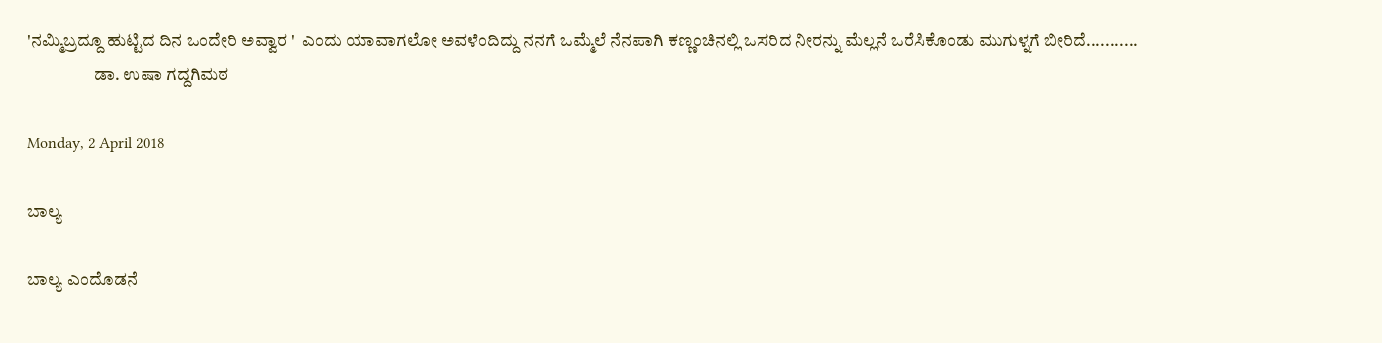'ನಮ್ಮಿಬ್ರದ್ದೂ ಹುಟ್ಟಿದ ದಿನ ಒಂದೇರಿ ಅವ್ವಾರ '  ಎಂದು ಯಾವಾಗಲೋ ಅವಳೆಂದಿದ್ದು ನನಗೆ ಒಮ್ಮೆಲೆ ನೆನಪಾಗಿ ಕಣ್ಣಂಚಿನಲ್ಲಿ ಒಸರಿದ ನೀರನ್ನು ಮೆಲ್ಲನೆ ಒರೆಸಿಕೊಂಡು ಮುಗುಳ್ನಗೆ ಬೀರಿದೆ...........
                   ಡಾ. ಉಷಾ ಗದ್ದಗಿಮಠ

Monday, 2 April 2018

ಬಾಲ್ಯ

ಬಾಲ್ಯ ಎಂದೊಡನೆ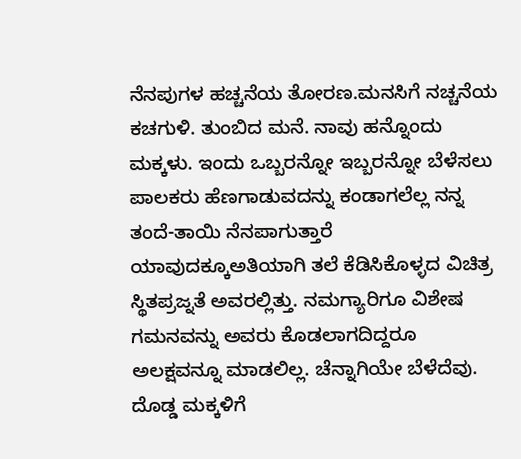ನೆನಪುಗಳ ಹಚ್ಚನೆಯ ತೋರಣ.ಮನಸಿಗೆ ನಚ್ಚನೆಯ ಕಚಗುಳಿ. ತುಂಬಿದ ಮನೆ. ನಾವು ಹನ್ನೊಂದು ಮಕ್ಕಳು. ಇಂದು ಒಬ್ಬರನ್ನೋ ಇಬ್ಬರನ್ನೋ ಬೆಳೆಸಲು ಪಾಲಕರು ಹೆಣಗಾಡುವದನ್ನು ಕಂಡಾಗಲೆಲ್ಲ ನನ್ನ ತಂದೆ-ತಾಯಿ ನೆನಪಾಗುತ್ತಾರೆ ಯಾವುದಕ್ಕೂಅತಿಯಾಗಿ ತಲೆ ಕೆಡಿಸಿಕೊಳ್ಳದ ವಿಚಿತ್ರ ಸ್ಥಿತಪ್ರಜ್ನತೆ ಅವರಲ್ಲಿತ್ತು. ನಮಗ್ಯಾರಿಗೂ ವಿಶೇಷ ಗಮನವನ್ನು ಅವರು ಕೊಡಲಾಗದಿದ್ದರೂ ಅಲಕ್ಷವನ್ನೂ ಮಾಡಲಿಲ್ಲ. ಚೆನ್ನಾಗಿಯೇ ಬೆಳೆದೆವು. ದೊಡ್ಡ ಮಕ್ಕಳಿಗೆ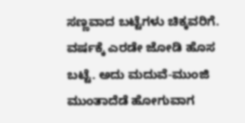ಸಣ್ಣವಾದ ಬಟ್ಟೆಗಳು ಚಿಕ್ಕವರಿಗೆ. ವರ್ಷಕ್ಕೆ ಎರಡೇ ಜೋಡಿ ಹೊಸ ಬಟ್ಟೆ. ಅದು ಮದುವೆ-ಮುಂಜಿ ಮುಂತಾದೆಡೆ ಹೋಗುವಾಗ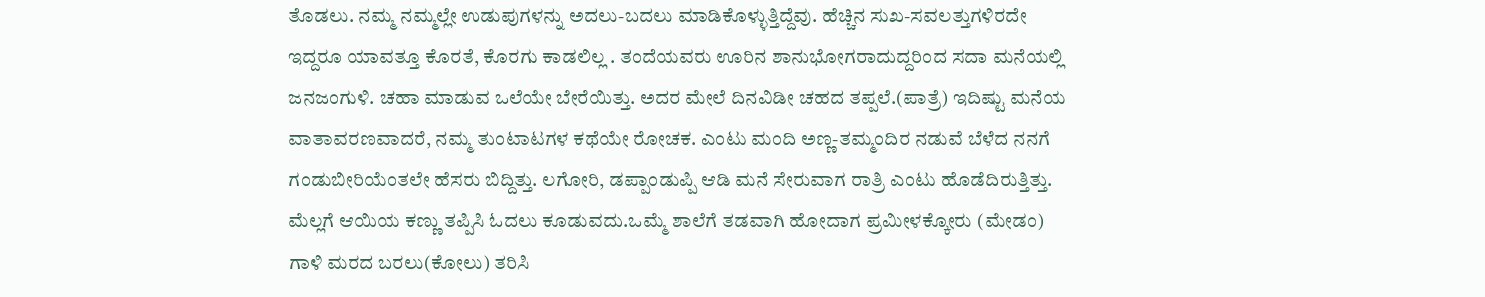ತೊಡಲು. ನಮ್ಮ ನಮ್ಮಲ್ಲೇ ಉಡುಪುಗಳನ್ನು ಅದಲು-ಬದಲು ಮಾಡಿಕೊಳ್ಳುತ್ತಿದ್ದೆವು. ಹೆಚ್ಚಿನ ಸುಖ-ಸವಲತ್ತುಗಳಿರದೇ ಇದ್ದರೂ ಯಾವತ್ತೂ ಕೊರತೆ, ಕೊರಗು ಕಾಡಲಿಲ್ಲ . ತಂದೆಯವರು ಊರಿನ ಶಾನುಭೋಗರಾದುದ್ದರಿಂದ ಸದಾ ಮನೆಯಲ್ಲಿ ಜನಜಂಗುಳಿ. ಚಹಾ ಮಾಡುವ ಒಲೆಯೇ ಬೇರೆಯಿತ್ತು. ಅದರ ಮೇಲೆ ದಿನವಿಡೀ ಚಹದ ತಪ್ಪಲೆ.(ಪಾತ್ರೆ) ಇದಿಷ್ಟು ಮನೆಯ ವಾತಾವರಣವಾದರೆ, ನಮ್ಮ ತುಂಟಾಟಗಳ ಕಥೆಯೇ ರೋಚಕ. ಎಂಟು ಮಂದಿ ಅಣ್ಣ-ತಮ್ಮಂದಿರ ನಡುವೆ ಬೆಳೆದ ನನಗೆ ಗಂಡುಬೀರಿಯೆಂತಲೇ ಹೆಸರು ಬಿದ್ದಿತ್ತು. ಲಗೋರಿ, ಡಪ್ಪಾಂಡುಪ್ಪಿ ಆಡಿ ಮನೆ ಸೇರುವಾಗ ರಾತ್ರಿ ಎಂಟು ಹೊಡೆದಿರುತ್ತಿತ್ತು. ಮೆಲ್ಲಗೆ ಆಯಿಯ ಕಣ್ಣು ತಪ್ಪಿಸಿ ಓದಲು ಕೂಡುವದು.ಒಮ್ಮೆ ಶಾಲೆಗೆ ತಡವಾಗಿ ಹೋದಾಗ ಪ್ರಮೀಳಕ್ಕೋರು (ಮೇಡಂ) ಗಾಳಿ ಮರದ ಬರಲು(ಕೋಲು) ತರಿಸಿ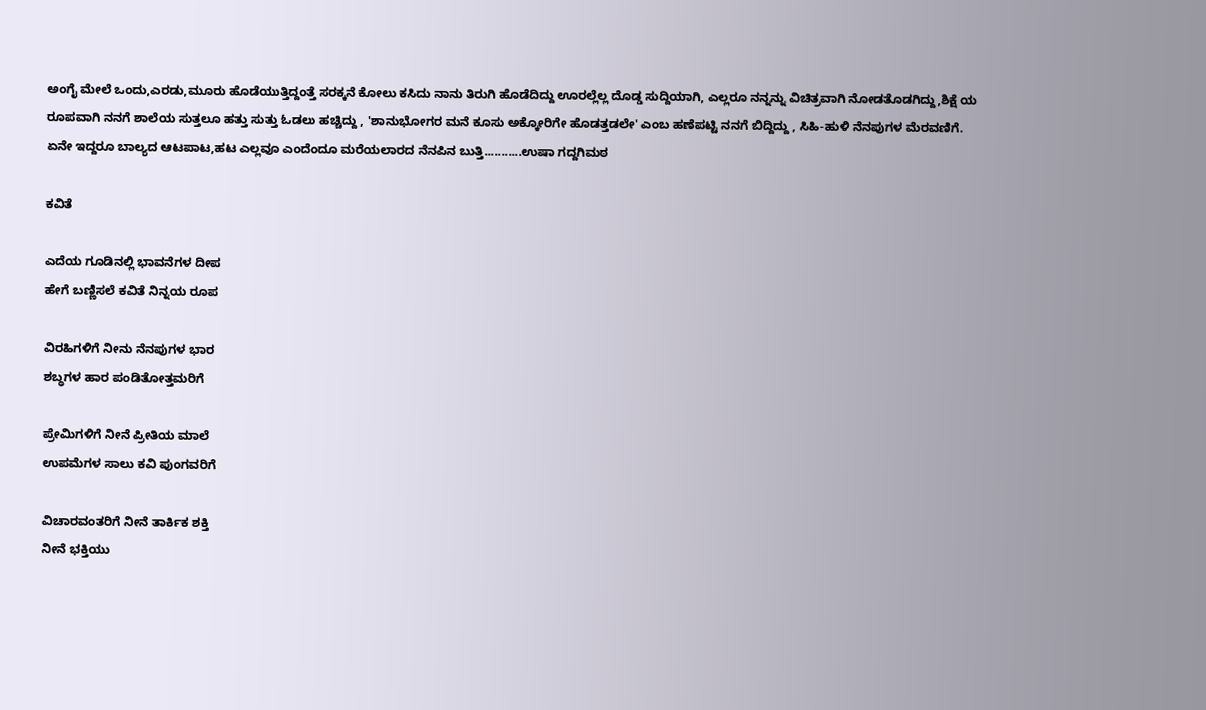ಅಂಗೈ ಮೇಲೆ ಒಂದು,ಎರಡು,ಮೂರು ಹೊಡೆಯುತ್ತಿದ್ದಂತ್ತೆ ಸರಕ್ಕನೆ ಕೋಲು ಕಸಿದು ನಾನು ತಿರುಗಿ ಹೊಡೆದಿದ್ದು ಊರಲ್ಲೆಲ್ಲ ದೊಡ್ಡ ಸುದ್ದಿಯಾಗಿ, ಎಲ್ಲರೂ ನನ್ನನ್ನು ವಿಚಿತ್ರವಾಗಿ ನೋಡತೊಡಗಿದ್ದು,ಶಿಕ್ಷೆ ಯ ರೂಪವಾಗಿ ನನಗೆ ಶಾಲೆಯ ಸುತ್ತಲೂ ಹತ್ತು ಸುತ್ತು ಓಡಲು ಹಚ್ಚಿದ್ದು , 'ಶಾನುಭೋಗರ ಮನೆ ಕೂಸು ಅಕ್ಕೋರಿಗೇ ಹೊಡತ್ತಡಲೇ' ಎಂಬ ಹಣೆಪಟ್ಟಿ ನನಗೆ ಬಿದ್ದಿದ್ದು , ಸಿಹಿ-ಹುಳಿ ನೆನಪುಗಳ ಮೆರವಣಿಗೆ. ಏನೇ ಇದ್ದರೂ ಬಾಲ್ಯದ ಆಟಪಾಟ,ಹಟ ಎಲ್ಲವೂ ಎಂದೆಂದೂ ಮರೆಯಲಾರದ ನೆನಪಿನ ಬುತ್ತಿ...........ಉಷಾ ಗದ್ದಗಿಮಠ

ಕವಿತೆ

ಎದೆಯ ಗೂಡಿನಲ್ಲಿ ಭಾವನೆಗಳ ದೀಪ
ಹೇಗೆ ಬಣ್ಣಿಸಲೆ ಕವಿತೆ ನಿನ್ನಯ ರೂಪ

ವಿರಹಿಗಳಿಗೆ ನೀನು ನೆನಪುಗಳ ಭಾರ
ಶಬ್ಧಗಳ ಹಾರ ಪಂಡಿತೋತ್ತಮರಿಗೆ

ಪ್ರೇಮಿಗಳಿಗೆ ನೀನೆ ಪ್ರೀತಿಯ ಮಾಲೆ
ಉಪಮೆಗಳ ಸಾಲು ಕವಿ ಪುಂಗವರಿಗೆ

ವಿಚಾರವಂತರಿಗೆ ನೀನೆ ತಾರ್ಕಿಕ ಶಕ್ತಿ
ನೀನೆ ಭಕ್ತಿಯು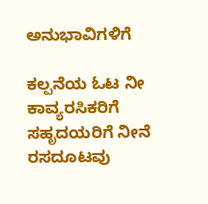ಅನುಭಾವಿಗಳಿಗೆ

ಕಲ್ಪನೆಯ ಓಟ ನೀ ಕಾವ್ಯರಸಿಕರಿಗೆ
ಸಹೃದಯರಿಗೆ ನೀನೆ ರಸದೂಟವು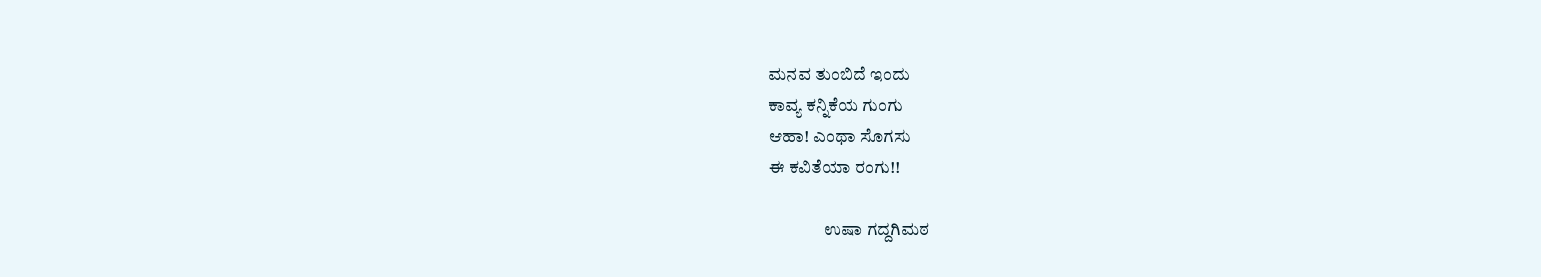ಮನವ ತುಂಬಿದೆ ಇಂದು
ಕಾವ್ಯ ಕನ್ನಿಕೆಯ ಗುಂಗು
ಆಹಾ! ಎಂಥಾ ಸೊಗಸು
ಈ ಕವಿತೆಯಾ ರಂಗು!!

                ಉಷಾ ಗದ್ದಗಿಮಠ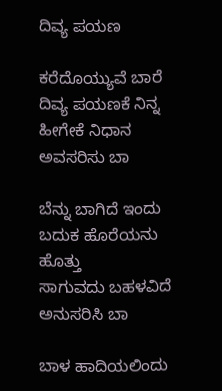ದಿವ್ಯ ಪಯಣ

ಕರೆದೊಯ್ಯುವೆ ಬಾರೆ
ದಿವ್ಯ ಪಯಣಕೆ ನಿನ್ನ
ಹೀಗೇಕೆ ನಿಧಾನ
ಅವಸರಿಸು ಬಾ

ಬೆನ್ನು ಬಾಗಿದೆ ಇಂದು
ಬದುಕ ಹೊರೆಯನು ಹೊತ್ತು
ಸಾಗುವದು ಬಹಳವಿದೆ
ಅನುಸರಿಸಿ ಬಾ

ಬಾಳ ಹಾದಿಯಲಿಂದು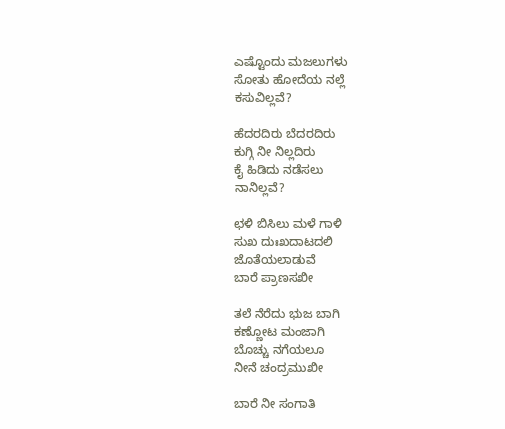ಎಷ್ಟೊಂದು ಮಜಲುಗಳು
ಸೋತು ಹೋದೆಯ ನಲ್ಲೆ
ಕಸುವಿಲ್ಲವೆ?

ಹೆದರದಿರು ಬೆದರದಿರು
ಕುಗ್ಗಿ ನೀ ನಿಲ್ಲದಿರು
ಕೈ ಹಿಡಿದು ನಡೆಸಲು
ನಾನಿಲ್ಲವೆ?

ಛಳಿ ಬಿಸಿಲು ಮಳೆ ಗಾಳಿ
ಸುಖ ದುಃಖದಾಟದಲಿ
ಜೊತೆಯಲಾಡುವೆ
ಬಾರೆ ಪ್ರಾಣಸಖೀ

ತಲೆ ನೆರೆದು ಭುಜ ಬಾಗಿ
ಕಣ್ಣೋಟ ಮಂಜಾಗಿ
ಬೊಚ್ಚು ನಗೆಯಲೂ
ನೀನೆ ಚಂದ್ರಮುಖೀ

ಬಾರೆ ನೀ ಸಂಗಾತಿ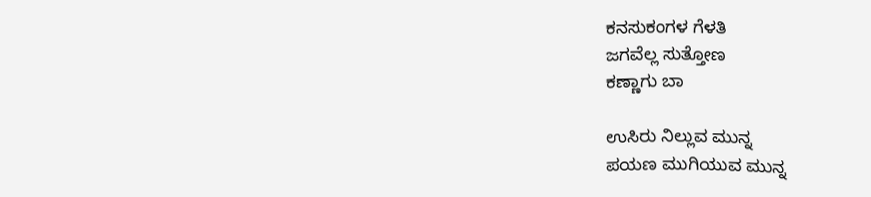ಕನಸುಕಂಗಳ ಗೆಳತಿ
ಜಗವೆಲ್ಲ ಸುತ್ತೋಣ
ಕಣ್ಣಾಗು ಬಾ

ಉಸಿರು ನಿಲ್ಲುವ ಮುನ್ನ
ಪಯಣ ಮುಗಿಯುವ ಮುನ್ನ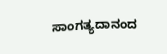ಸಾಂಗತ್ಯದಾನಂದ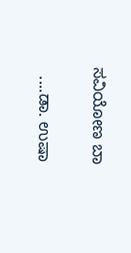ಸವಿಯೋಣ ಬಾ

  ....ಡಾ. ಉಷಾ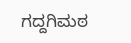ಗದ್ದಗಿಮಠ